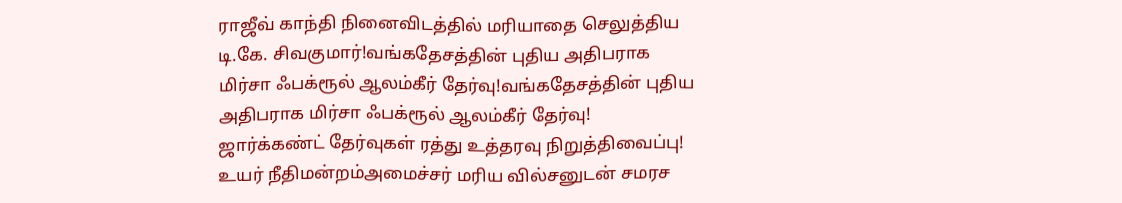ராஜீவ் காந்தி நினைவிடத்தில் மரியாதை செலுத்திய டி.கே. சிவகுமார்!வங்கதேசத்தின் புதிய அதிபராக மிர்சா ஃபக்ரூல் ஆலம்கீர் தேர்வு!வங்கதேசத்தின் புதிய அதிபராக மிர்சா ஃபக்ரூல் ஆலம்கீர் தேர்வு! ஜார்க்கண்ட் தேர்வுகள் ரத்து உத்தரவு நிறுத்திவைப்பு! உயர் நீதிமன்றம்அமைச்சர் மரிய வில்சனுடன் சமரச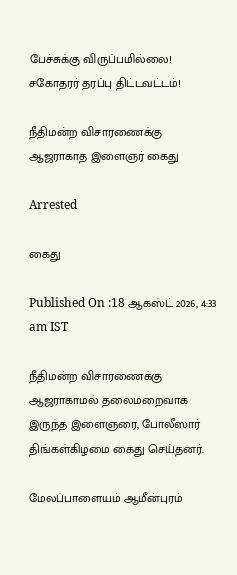பேச்சுக்கு விருப்பமில்லை! சகோதரர் தரப்பு திட்டவட்டம்!

நீதிமன்ற விசாரணைக்கு ஆஜராகாத இளைஞர் கைது

Arrested

கைது

Published On :18 ஆகஸ்ட் 2026, 4:33 am IST

நீதிமன்ற விசாரணைக்கு ஆஜராகாமல் தலைமறைவாக இருந்த இளைஞரை, போலீஸார் திங்கள்கிழமை கைது செய்தனர்.

மேலப்பாளையம் ஆமீன்புரம்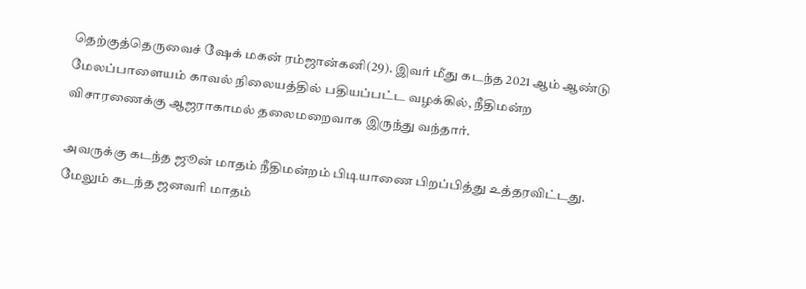தெற்குத்தெருவைச் ஷேக் மகன் ரம்ஜான்கனி(29). இவர் மீது கடந்த 2021 ஆம் ஆண்டு மேலப்பாளையம் காவல் நிலையத்தில் பதியப்பட்ட வழக்கில், நீதிமன்ற விசாரணைக்கு ஆஜராகாமல் தலைமறைவாக இருந்து வந்தார்.

அவருக்கு கடந்த ஜூன் மாதம் நீதிமன்றம் பிடியாணை பிறப்பித்து உத்தரவிட்டது. மேலும் கடந்த ஜனவரி மாதம்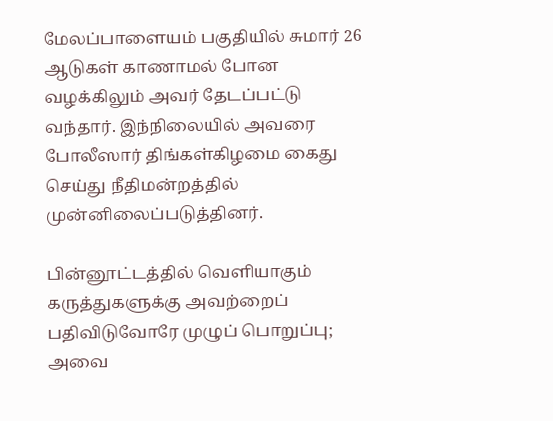மேலப்பாளையம் பகுதியில் சுமார் 26 ஆடுகள் காணாமல் போன வழக்கிலும் அவர் தேடப்பட்டு வந்தார். இந்நிலையில் அவரை போலீஸார் திங்கள்கிழமை கைது செய்து நீதிமன்றத்தில் முன்னிலைப்படுத்தினர்.

பின்னூட்டத்தில் வெளியாகும் கருத்துகளுக்கு அவற்றைப் பதிவிடுவோரே முழுப் பொறுப்பு; அவை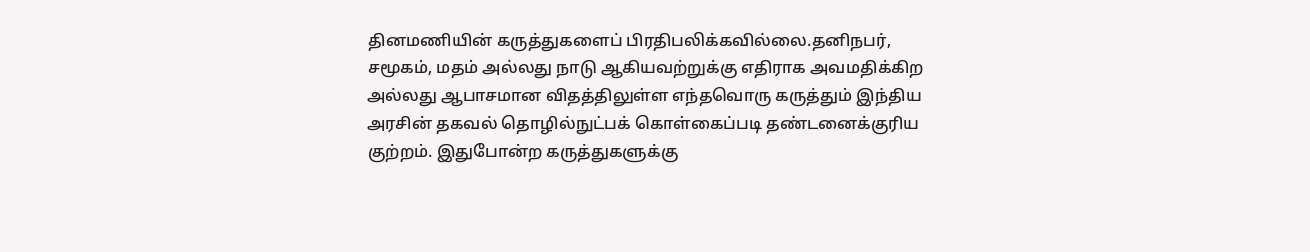தினமணியின் கருத்துகளைப் பிரதிபலிக்கவில்லை.தனிநபர், சமூகம், மதம் அல்லது நாடு ஆகியவற்றுக்கு எதிராக அவமதிக்கிற அல்லது ஆபாசமான விதத்திலுள்ள எந்தவொரு கருத்தும் இந்திய அரசின் தகவல் தொழில்நுட்பக் கொள்கைப்படி தண்டனைக்குரிய குற்றம். இதுபோன்ற கருத்துகளுக்கு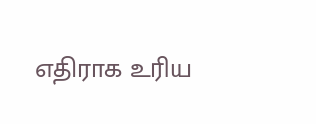எதிராக உரிய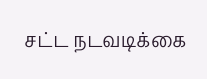சட்ட நடவடிக்கை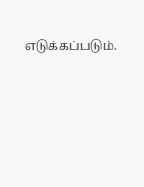எடுக்கப்படும்.